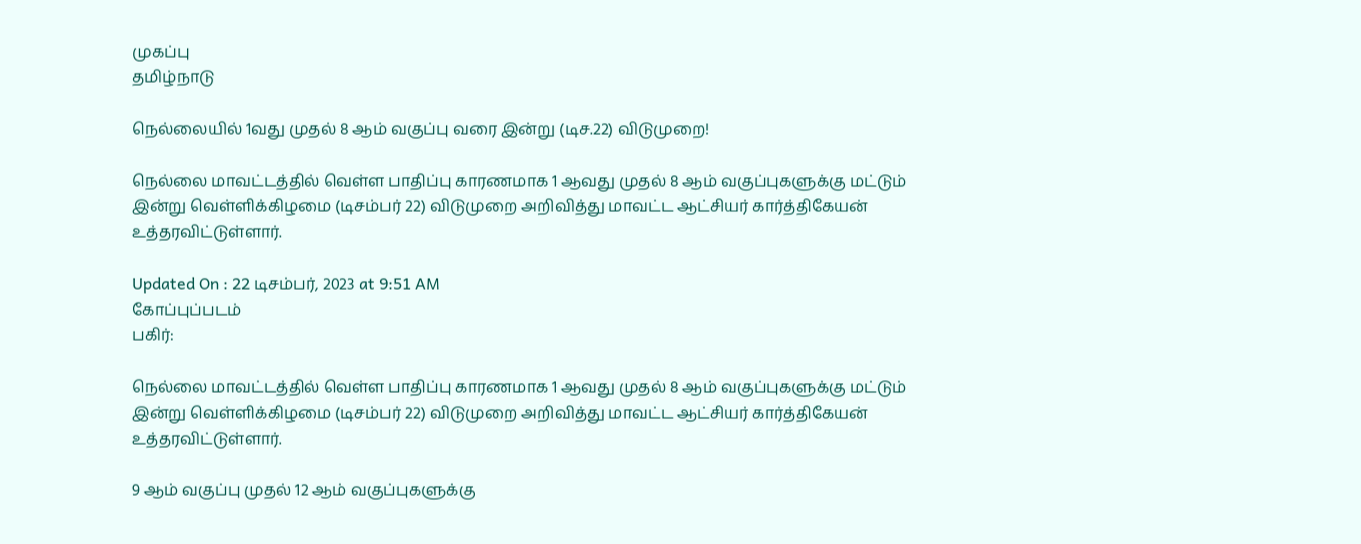முகப்பு
தமிழ்நாடு

நெல்லையில் 1வது முதல் 8 ஆம் வகுப்பு வரை இன்று (டிச.22) விடுமுறை!

நெல்லை மாவட்டத்தில் வெள்ள பாதிப்பு காரணமாக 1 ஆவது முதல் 8 ஆம் வகுப்புகளுக்கு மட்டும் இன்று வெள்ளிக்கிழமை (டிசம்பர் 22) விடுமுறை அறிவித்து மாவட்ட ஆட்சியர் கார்த்திகேயன் உத்தரவிட்டுள்ளார்.

Updated On : 22 டிசம்பர், 2023 at 9:51 AM
கோப்புப்படம்
பகிர்:

நெல்லை மாவட்டத்தில் வெள்ள பாதிப்பு காரணமாக 1 ஆவது முதல் 8 ஆம் வகுப்புகளுக்கு மட்டும் இன்று வெள்ளிக்கிழமை (டிசம்பர் 22) விடுமுறை அறிவித்து மாவட்ட ஆட்சியர் கார்த்திகேயன் உத்தரவிட்டுள்ளார்.

9 ஆம் வகுப்பு முதல் 12 ஆம் வகுப்புகளுக்கு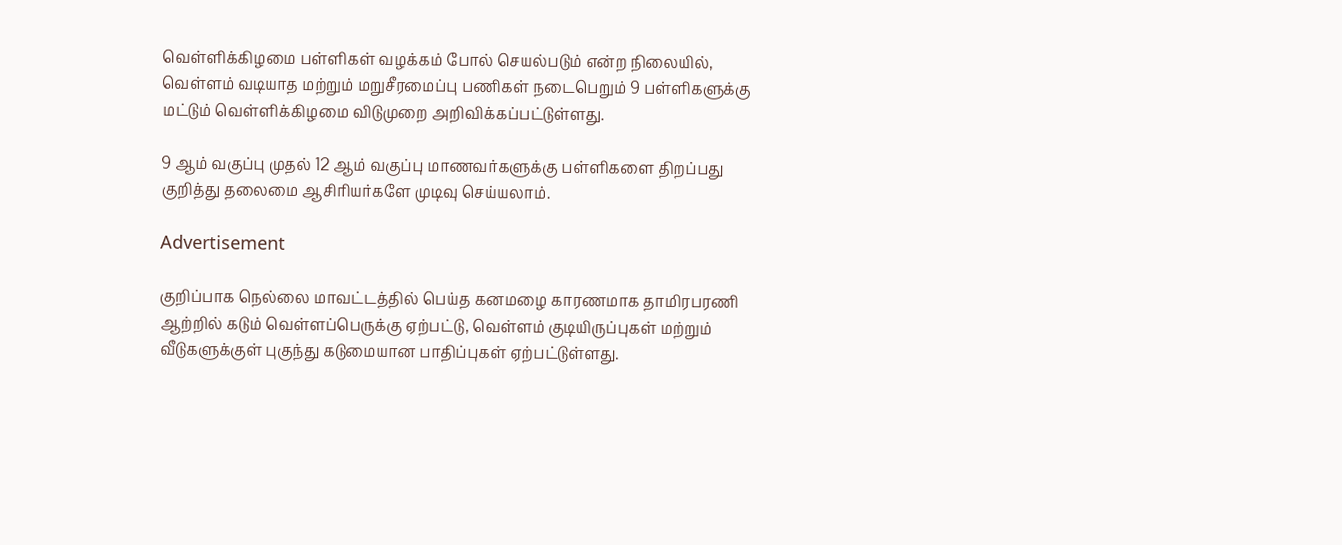வெள்ளிக்கிழமை பள்ளிகள் வழக்கம் போல் செயல்படும் என்ற நிலையில், வெள்ளம் வடியாத மற்றும் மறுசீரமைப்பு பணிகள் நடைபெறும் 9 பள்ளிகளுக்கு மட்டும் வெள்ளிக்கிழமை விடுமுறை அறிவிக்கப்பட்டுள்ளது.

9 ஆம் வகுப்பு முதல் 12 ஆம் வகுப்பு மாணவர்களுக்கு பள்ளிகளை திறப்பது குறித்து தலைமை ஆசிரியர்களே முடிவு செய்யலாம்.

Advertisement

குறிப்பாக நெல்லை மாவட்டத்தில் பெய்த கனமழை காரணமாக தாமிரபரணி ஆற்றில் கடும் வெள்ளப்பெருக்கு ஏற்பட்டு, வெள்ளம் குடியிருப்புகள் மற்றும் வீடுகளுக்குள் புகுந்து கடுமையான பாதிப்புகள் ஏற்பட்டுள்ளது.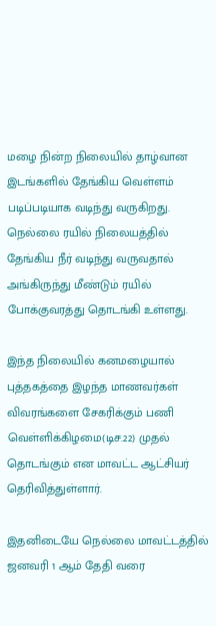மழை நின்ற நிலையில் தாழ்வான இடங்களில் தேங்கிய வெள்ளம் படிப்படியாக வடிந்து வருகிறது. நெல்லை ரயில் நிலையத்தில் தேங்கிய நீர் வடிந்து வருவதால் அங்கிருந்து மீண்டும் ரயில் போக்குவரத்து தொடங்கி உள்ளது.

இந்த நிலையில் கனமழையால் புத்தகத்தை இழந்த மாணவர்கள் விவரங்களை சேகரிக்கும் பணி வெள்ளிக்கிழமை(டிச.22) முதல் தொடங்கும் என மாவட்ட ஆட்சியர் தெரிவித்துள்ளார்.

இதனிடையே நெல்லை மாவட்டத்தில் ஜனவரி 1 ஆம் தேதி வரை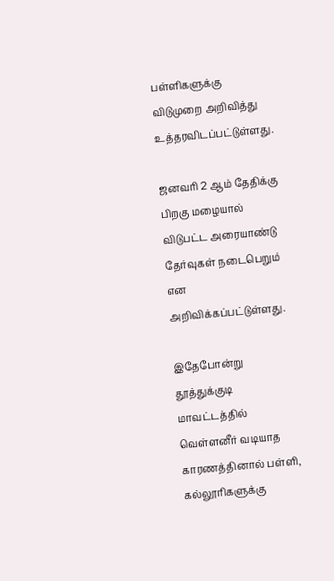பள்ளிகளுக்கு விடுமுறை அறிவித்து உத்தரவிடப்பட்டுள்ளது.

ஜனவரி 2 ஆம் தேதிக்கு பிறகு மழையால் விடுபட்ட அரையாண்டு தேர்வுகள் நடைபெறும் என அறிவிக்கப்பட்டுள்ளது.

இதேபோன்று தூத்துக்குடி மாவட்டத்தில் வெள்ளனீர் வடியாத காரணத்தினால் பள்ளி, கல்லூரிகளுக்கு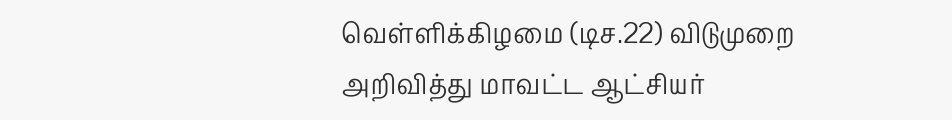வெள்ளிக்கிழமை (டிச.22) விடுமுறை அறிவித்து மாவட்ட ஆட்சியர்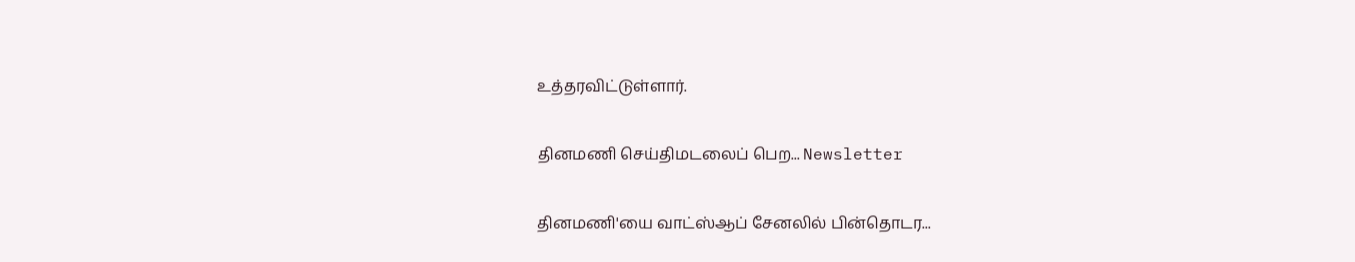உத்தரவிட்டுள்ளார்.

தினமணி செய்திமடலைப் பெற... Newsletter

தினமணி'யை வாட்ஸ்ஆப் சேனலில் பின்தொடர...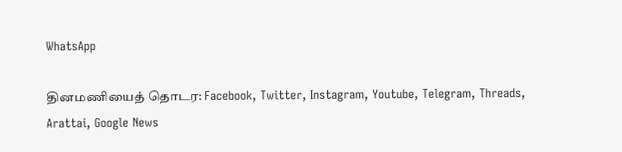WhatsApp

தினமணியைத் தொடர: Facebook, Twitter, Instagram, Youtube, Telegram, Threads, Arattai, Google News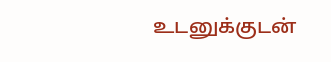உடனுக்குடன்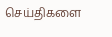செய்திகளை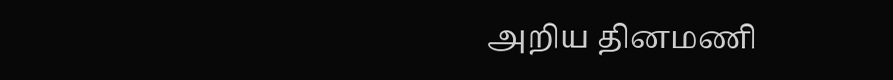அறிய தினமணி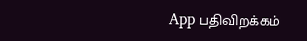App பதிவிறக்கம்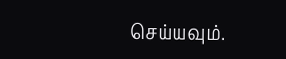செய்யவும்.